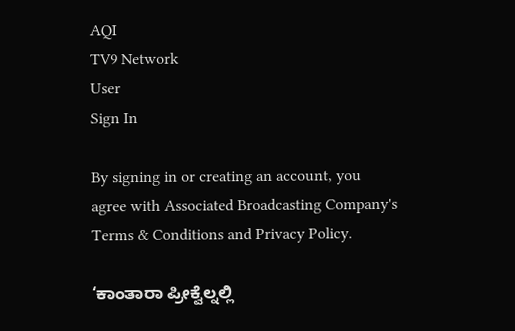AQI
TV9 Network
User
Sign In

By signing in or creating an account, you agree with Associated Broadcasting Company's Terms & Conditions and Privacy Policy.

‘ಕಾಂತಾರಾ ಪ್ರೀಕ್ವೆಲ್ನಲ್ಲಿ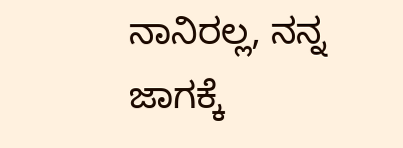ನಾನಿರಲ್ಲ, ನನ್ನ ಜಾಗಕ್ಕೆ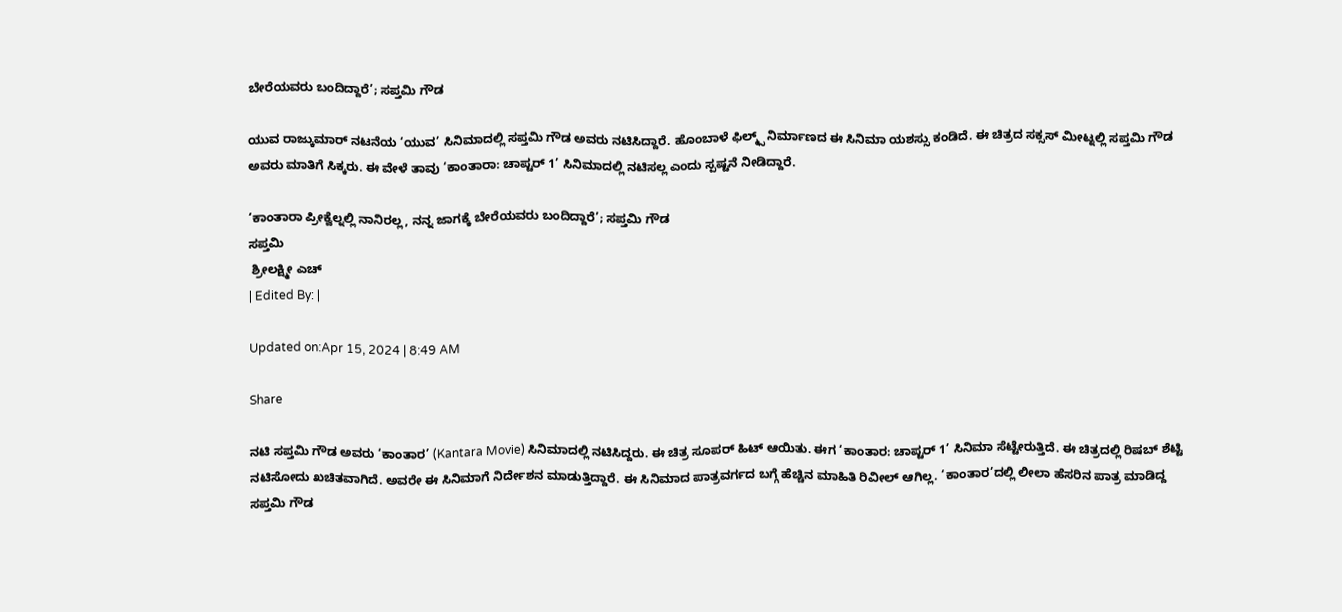ಬೇರೆಯವರು ಬಂದಿದ್ದಾರೆ’; ಸಪ್ತಮಿ ಗೌಡ

ಯುವ ರಾಜ್ಕುಮಾರ್ ನಟನೆಯ ‘ಯುವ’ ಸಿನಿಮಾದಲ್ಲಿ ಸಪ್ತಮಿ ಗೌಡ ಅವರು ನಟಿಸಿದ್ದಾರೆ. ಹೊಂಬಾಳೆ ಫಿಲ್ಮ್ಸ್ ನಿರ್ಮಾಣದ ಈ ಸಿನಿಮಾ ಯಶಸ್ಸು ಕಂಡಿದೆ. ಈ ಚಿತ್ರದ ಸಕ್ಸಸ್ ಮೀಟ್ನಲ್ಲಿ ಸಪ್ತಮಿ ಗೌಡ ಅವರು ಮಾತಿಗೆ ಸಿಕ್ಕರು. ಈ ವೇಳೆ ತಾವು ‘ಕಾಂತಾರಾ: ಚಾಪ್ಟರ್ 1’ ಸಿನಿಮಾದಲ್ಲಿ ನಟಿಸಲ್ಲ ಎಂದು ಸ್ಪಷ್ಟನೆ ನೀಡಿದ್ದಾರೆ.

‘ಕಾಂತಾರಾ ಪ್ರೀಕ್ವೆಲ್ನಲ್ಲಿ ನಾನಿರಲ್ಲ, ನನ್ನ ಜಾಗಕ್ಕೆ ಬೇರೆಯವರು ಬಂದಿದ್ದಾರೆ’; ಸಪ್ತಮಿ ಗೌಡ
ಸಪ್ತಮಿ
 ಶ್ರೀಲಕ್ಷ್ಮೀ ಎಚ್
| Edited By: |

Updated on:Apr 15, 2024 | 8:49 AM

Share

ನಟಿ ಸಪ್ತಮಿ ಗೌಡ ಅವರು ‘ಕಾಂತಾರ’ (Kantara Movie) ಸಿನಿಮಾದಲ್ಲಿ ನಟಿಸಿದ್ದರು. ಈ ಚಿತ್ರ ಸೂಪರ್ ಹಿಟ್ ಆಯಿತು. ಈಗ ‘ಕಾಂತಾರ: ಚಾಪ್ಟರ್ 1’ ಸಿನಿಮಾ ಸೆಟ್ಟೇರುತ್ತಿದೆ. ಈ ಚಿತ್ರದಲ್ಲಿ ರಿಷಬ್ ಶೆಟ್ಟಿ ನಟಿಸೋದು ಖಚಿತವಾಗಿದೆ. ಅವರೇ ಈ ಸಿನಿಮಾಗೆ ನಿರ್ದೇಶನ ಮಾಡುತ್ತಿದ್ದಾರೆ. ಈ ಸಿನಿಮಾದ ಪಾತ್ರವರ್ಗದ ಬಗ್ಗೆ ಹೆಚ್ಚಿನ ಮಾಹಿತಿ ರಿವೀಲ್ ಆಗಿಲ್ಲ. ‘ಕಾಂತಾರ’ದಲ್ಲಿ ಲೀಲಾ ಹೆಸರಿನ ಪಾತ್ರ ಮಾಡಿದ್ದ ಸಪ್ತಮಿ ಗೌಡ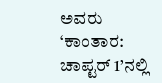ಅವರು ‘ಕಾಂತಾರ: ಚಾಪ್ಟರ್ 1’ನಲ್ಲಿ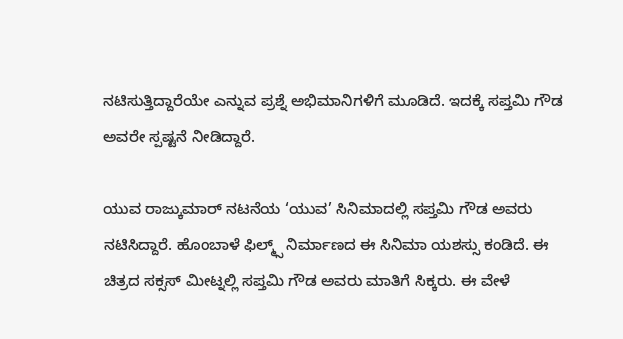ನಟಿಸುತ್ತಿದ್ದಾರೆಯೇ ಎನ್ನುವ ಪ್ರಶ್ನೆ ಅಭಿಮಾನಿಗಳಿಗೆ ಮೂಡಿದೆ. ಇದಕ್ಕೆ ಸಪ್ತಮಿ ಗೌಡ ಅವರೇ ಸ್ಪಷ್ಟನೆ ನೀಡಿದ್ದಾರೆ.

ಯುವ ರಾಜ್ಕುಮಾರ್ ನಟನೆಯ ‘ಯುವ’ ಸಿನಿಮಾದಲ್ಲಿ ಸಪ್ತಮಿ ಗೌಡ ಅವರು ನಟಿಸಿದ್ದಾರೆ. ಹೊಂಬಾಳೆ ಫಿಲ್ಮ್ಸ್ ನಿರ್ಮಾಣದ ಈ ಸಿನಿಮಾ ಯಶಸ್ಸು ಕಂಡಿದೆ. ಈ ಚಿತ್ರದ ಸಕ್ಸಸ್ ಮೀಟ್ನಲ್ಲಿ ಸಪ್ತಮಿ ಗೌಡ ಅವರು ಮಾತಿಗೆ ಸಿಕ್ಕರು. ಈ ವೇಳೆ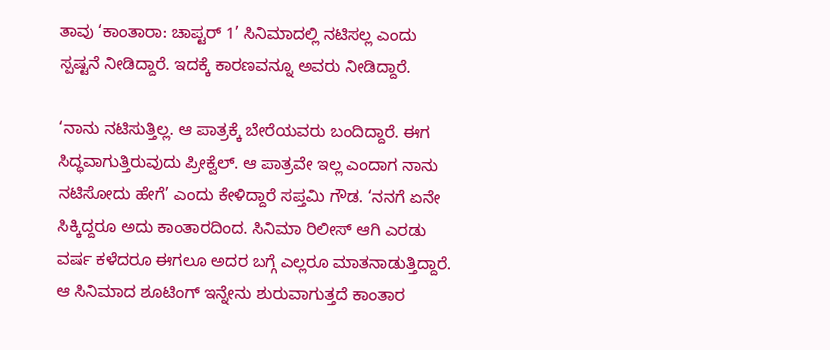ತಾವು ‘ಕಾಂತಾರಾ: ಚಾಪ್ಟರ್ 1’ ಸಿನಿಮಾದಲ್ಲಿ ನಟಿಸಲ್ಲ ಎಂದು ಸ್ಪಷ್ಟನೆ ನೀಡಿದ್ದಾರೆ. ಇದಕ್ಕೆ ಕಾರಣವನ್ನೂ ಅವರು ನೀಡಿದ್ದಾರೆ.

‘ನಾನು ನಟಿಸುತ್ತಿಲ್ಲ. ಆ ಪಾತ್ರಕ್ಕೆ ಬೇರೆಯವರು ಬಂದಿದ್ದಾರೆ. ಈಗ ಸಿದ್ಧವಾಗುತ್ತಿರುವುದು ಪ್ರೀಕ್ವೆಲ್. ಆ ಪಾತ್ರವೇ ಇಲ್ಲ ಎಂದಾಗ ನಾನು ನಟಿಸೋದು ಹೇಗೆ’ ಎಂದು ಕೇಳಿದ್ದಾರೆ ಸಪ್ತಮಿ ಗೌಡ. ‘ನನಗೆ ಏನೇ ಸಿಕ್ಕಿದ್ದರೂ ಅದು ಕಾಂತಾರದಿಂದ. ಸಿನಿಮಾ ರಿಲೀಸ್ ಆಗಿ ಎರಡು ವರ್ಷ ಕಳೆದರೂ ಈಗಲೂ ಅದರ ಬಗ್ಗೆ ಎಲ್ಲರೂ ಮಾತನಾಡುತ್ತಿದ್ದಾರೆ. ಆ ಸಿನಿಮಾದ ಶೂಟಿಂಗ್ ಇನ್ನೇನು ಶುರುವಾಗುತ್ತದೆ ಕಾಂತಾರ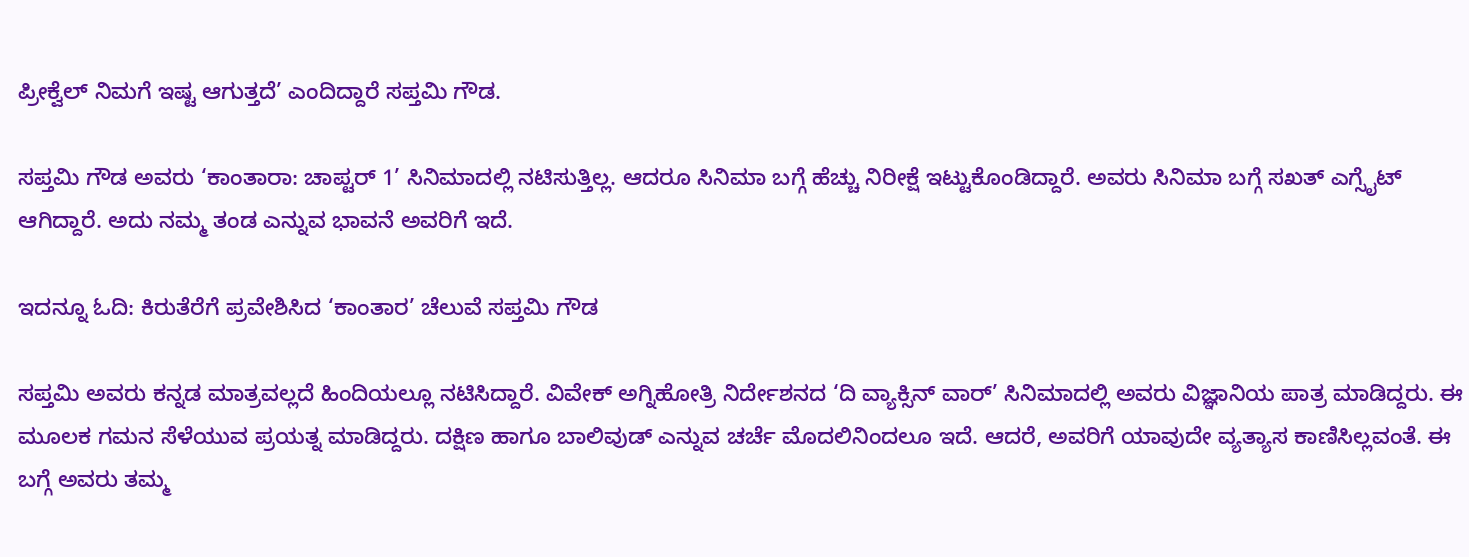ಪ್ರೀಕ್ವೆಲ್ ನಿಮಗೆ ಇಷ್ಟ ಆಗುತ್ತದೆ’ ಎಂದಿದ್ದಾರೆ ಸಪ್ತಮಿ ಗೌಡ.

ಸಪ್ತಮಿ ಗೌಡ ಅವರು ‘ಕಾಂತಾರಾ: ಚಾಪ್ಟರ್ 1’ ಸಿನಿಮಾದಲ್ಲಿ ನಟಿಸುತ್ತಿಲ್ಲ. ಆದರೂ ಸಿನಿಮಾ ಬಗ್ಗೆ ಹೆಚ್ಚು ನಿರೀಕ್ಷೆ ಇಟ್ಟುಕೊಂಡಿದ್ದಾರೆ. ಅವರು ಸಿನಿಮಾ ಬಗ್ಗೆ ಸಖತ್ ಎಗ್ಸೈಟ್ ಆಗಿದ್ದಾರೆ. ಅದು ನಮ್ಮ ತಂಡ ಎನ್ನುವ ಭಾವನೆ ಅವರಿಗೆ ಇದೆ.

ಇದನ್ನೂ ಓದಿ: ಕಿರುತೆರೆಗೆ ಪ್ರವೇಶಿಸಿದ ‘ಕಾಂತಾರ’ ಚೆಲುವೆ ಸಪ್ತಮಿ ಗೌಡ

ಸಪ್ತಮಿ ಅವರು ಕನ್ನಡ ಮಾತ್ರವಲ್ಲದೆ ಹಿಂದಿಯಲ್ಲೂ ನಟಿಸಿದ್ದಾರೆ. ವಿವೇಕ್ ಅಗ್ನಿಹೋತ್ರಿ ನಿರ್ದೇಶನದ ‘ದಿ ವ್ಯಾಕ್ಸಿನ್ ವಾರ್’ ಸಿನಿಮಾದಲ್ಲಿ ಅವರು ವಿಜ್ಞಾನಿಯ ಪಾತ್ರ ಮಾಡಿದ್ದರು. ಈ ಮೂಲಕ ಗಮನ ಸೆಳೆಯುವ ಪ್ರಯತ್ನ ಮಾಡಿದ್ದರು. ದಕ್ಷಿಣ ಹಾಗೂ ಬಾಲಿವುಡ್ ಎನ್ನುವ ಚರ್ಚೆ ಮೊದಲಿನಿಂದಲೂ ಇದೆ. ಆದರೆ, ಅವರಿಗೆ ಯಾವುದೇ ವ್ಯತ್ಯಾಸ ಕಾಣಿಸಿಲ್ಲವಂತೆ. ಈ ಬಗ್ಗೆ ಅವರು ತಮ್ಮ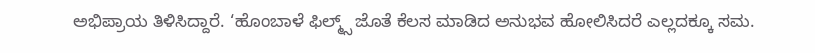ಅಭಿಪ್ರಾಯ ತಿಳಿಸಿದ್ದಾರೆ. ‘ಹೊಂಬಾಳೆ ಫಿಲ್ಮ್ಸ್ ಜೊತೆ ಕೆಲಸ ಮಾಡಿದ ಅನುಭವ ಹೋಲಿಸಿದರೆ ಎಲ್ಲದಕ್ಕೂ ಸಮ.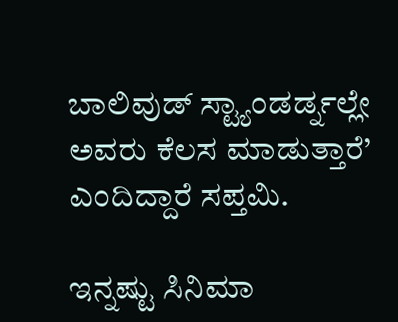ಬಾಲಿವುಡ್ ಸ್ಟ್ಯಾಂಡರ್ಡ್ನಲ್ಲೇ ಅವರು ಕೆಲಸ ಮಾಡುತ್ತಾರೆ’ ಎಂದಿದ್ದಾರೆ ಸಪ್ತಮಿ.

ಇನ್ನಷ್ಟು ಸಿನಿಮಾ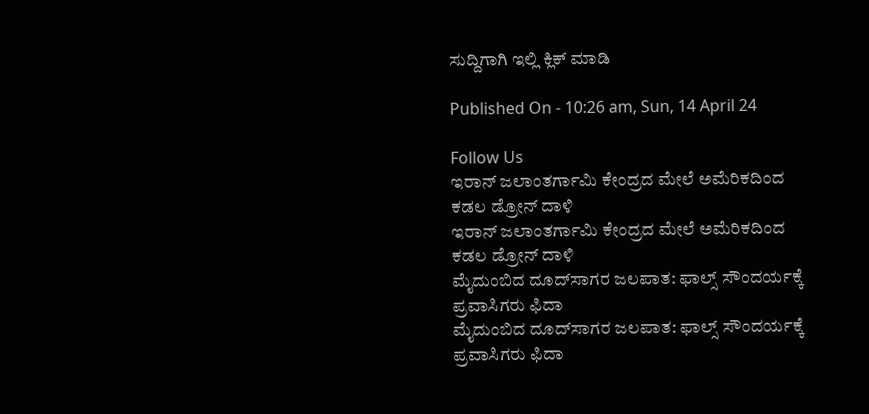ಸುದ್ದಿಗಾಗಿ ಇಲ್ಲಿ ಕ್ಲಿಕ್ ಮಾಡಿ

Published On - 10:26 am, Sun, 14 April 24

Follow Us
ಇರಾನ್ ಜಲಾಂತರ್ಗಾಮಿ ಕೇಂದ್ರದ ಮೇಲೆ ಅಮೆರಿಕದಿಂದ ಕಡಲ ಡ್ರೋನ್ ದಾಳಿ
ಇರಾನ್ ಜಲಾಂತರ್ಗಾಮಿ ಕೇಂದ್ರದ ಮೇಲೆ ಅಮೆರಿಕದಿಂದ ಕಡಲ ಡ್ರೋನ್ ದಾಳಿ
ಮೈದುಂಬಿದ ದೂದ್‌ಸಾಗರ ಜಲಪಾತ: ಫಾಲ್ಸ್ ಸೌಂದರ್ಯಕ್ಕೆ ಪ್ರವಾಸಿಗರು ಫಿದಾ
ಮೈದುಂಬಿದ ದೂದ್‌ಸಾಗರ ಜಲಪಾತ: ಫಾಲ್ಸ್ ಸೌಂದರ್ಯಕ್ಕೆ ಪ್ರವಾಸಿಗರು ಫಿದಾ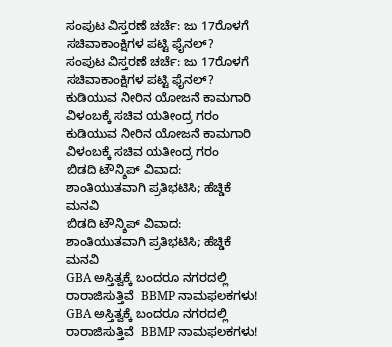ಸಂಪುಟ ವಿಸ್ತರಣೆ ಚರ್ಚೆ: ಜು 17ರೊಳಗೆ ಸಚಿವಾಕಾಂಕ್ಷಿಗಳ ಪಟ್ಟಿ ಫೈನಲ್?
ಸಂಪುಟ ವಿಸ್ತರಣೆ ಚರ್ಚೆ: ಜು 17ರೊಳಗೆ ಸಚಿವಾಕಾಂಕ್ಷಿಗಳ ಪಟ್ಟಿ ಫೈನಲ್?
ಕುಡಿಯುವ ನೀರಿನ ಯೋಜನೆ ಕಾಮಗಾರಿ ವಿಳಂಬಕ್ಕೆ ಸಚಿವ ಯತೀಂದ್ರ ಗರಂ
ಕುಡಿಯುವ ನೀರಿನ ಯೋಜನೆ ಕಾಮಗಾರಿ ವಿಳಂಬಕ್ಕೆ ಸಚಿವ ಯತೀಂದ್ರ ಗರಂ
ಬಿಡದಿ ಟೌನ್ಶಿಪ್ ವಿವಾದ: ಶಾಂತಿಯುತವಾಗಿ ಪ್ರತಿಭಟಿಸಿ; ಹೆಚ್ಡಿಕೆ ಮನವಿ
ಬಿಡದಿ ಟೌನ್ಶಿಪ್ ವಿವಾದ: ಶಾಂತಿಯುತವಾಗಿ ಪ್ರತಿಭಟಿಸಿ; ಹೆಚ್ಡಿಕೆ ಮನವಿ
GBA ಅಸ್ತಿತ್ವಕ್ಕೆ ಬಂದರೂ ನಗರದಲ್ಲಿ ರಾರಾಜಿಸುತ್ತಿವೆ  BBMP ನಾಮಫಲಕಗಳು!
GBA ಅಸ್ತಿತ್ವಕ್ಕೆ ಬಂದರೂ ನಗರದಲ್ಲಿ ರಾರಾಜಿಸುತ್ತಿವೆ  BBMP ನಾಮಫಲಕಗಳು!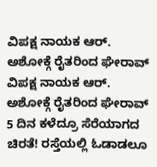ವಿಪಕ್ಷ ನಾಯಕ ಆರ್. ಅಶೋಕ್ಗೆ ರೈತರಿಂದ ಘೇರಾವ್
ವಿಪಕ್ಷ ನಾಯಕ ಆರ್. ಅಶೋಕ್ಗೆ ರೈತರಿಂದ ಘೇರಾವ್
5 ದಿನ ಕಳೆದ್ರೂ ಸೆರೆಯಾಗದ ಚಿರತೆ! ರಸ್ತೆಯಲ್ಲಿ ಓಡಾಡಲೂ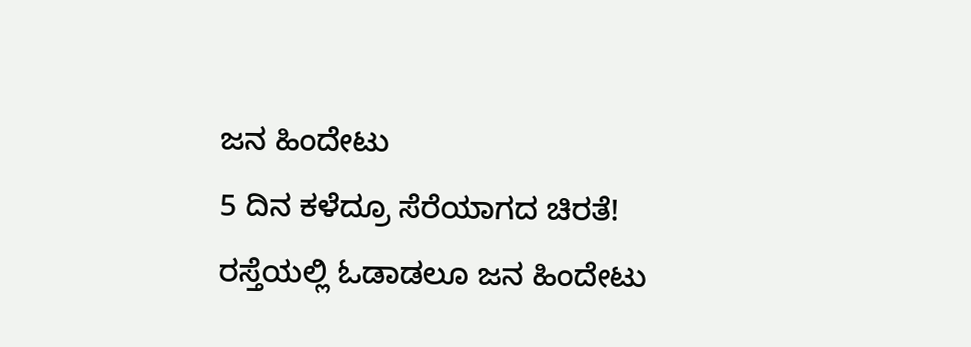ಜನ ಹಿಂದೇಟು
5 ದಿನ ಕಳೆದ್ರೂ ಸೆರೆಯಾಗದ ಚಿರತೆ! ರಸ್ತೆಯಲ್ಲಿ ಓಡಾಡಲೂ ಜನ ಹಿಂದೇಟು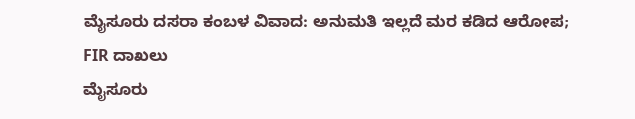ಮೈಸೂರು ದಸರಾ ಕಂಬಳ ವಿವಾದ: ಅನುಮತಿ ಇಲ್ಲದೆ ಮರ‌ ಕಡಿದ ಆರೋಪ; FIR ದಾಖಲು
ಮೈಸೂರು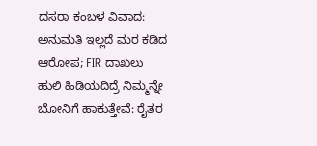ದಸರಾ ಕಂಬಳ ವಿವಾದ: ಅನುಮತಿ ಇಲ್ಲದೆ ಮರ‌ ಕಡಿದ ಆರೋಪ; FIR ದಾಖಲು
ಹುಲಿ ಹಿಡಿಯದಿದ್ರೆ ನಿಮ್ಮನ್ನೇ ಬೋನಿಗೆ ಹಾಕುತ್ತೇವೆ: ರೈತರ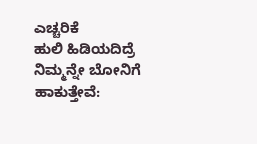ಎಚ್ಚರಿಕೆ
ಹುಲಿ ಹಿಡಿಯದಿದ್ರೆ ನಿಮ್ಮನ್ನೇ ಬೋನಿಗೆ ಹಾಕುತ್ತೇವೆ: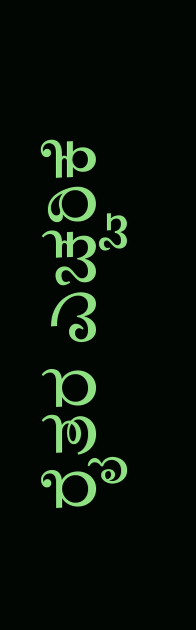ರೈತರ ಎಚ್ಚರಿಕೆ